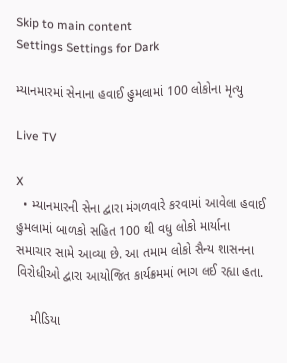Skip to main content
Settings Settings for Dark

મ્યાનમારમાં સેનાના હવાઈ હુમલામાં 100 લોકોના મૃત્યુ

Live TV

X
  • મ્યાનમારની સેના દ્વારા મંગળવારે કરવામાં આવેલા હવાઈ હુમલામાં બાળકો સહિત 100 થી વધુ લોકો માર્યાના સમાચાર સામે આવ્યા છે. આ તમામ લોકો સૈન્ય શાસનના વિરોધીઓ દ્વારા આયોજિત કાર્યક્રમમાં ભાગ લઈ રહ્યા હતા.

    મીડિયા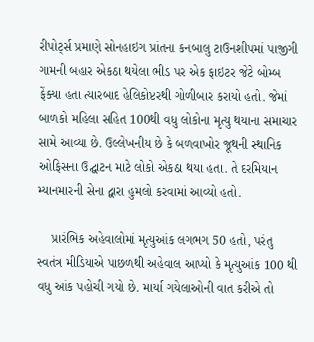રીપોર્ટ્સ પ્રમાણે સોનહાઇગ પ્રાંતના કનબાલુ ટાઉનશીપમાં પાજીગી ગામની બહાર એકઠા થયેલા ભીડ પર એક ફાઇટર જેટે બોમ્બ ફેંક્યા હતા ત્યારબાદ હેલિકોપ્ટરથી ગોળીબાર કરાયો હતો. જેમાં બાળકો મહિલા સહિત 100થી વધુ લોકોના મૃત્યુ થયાના સમાચાર સામે આવ્યા છે. ઉલ્લેખનીય છે કે બળવાખોર જૂથની સ્થાનિક ઓફિસના ઉદ્ઘાટન માટે લોકો એકઠા થયા હતા. તે દરમિયાન મ્યાનમારની સેના દ્વારા હુમલો કરવામાં આવ્યો હતો.

    પ્રારંભિક અહેવાલોમાં મૃત્યુઆંક લગભગ 50 હતો, પરંતુ સ્વતંત્ર મીડિયાએ પાછળથી અહેવાલ આપ્યો કે મૃત્યુઆંક 100 થી વધુ આંક પહોચી ગયો છે. માર્યા ગયેલાઓની વાત કરીએ તો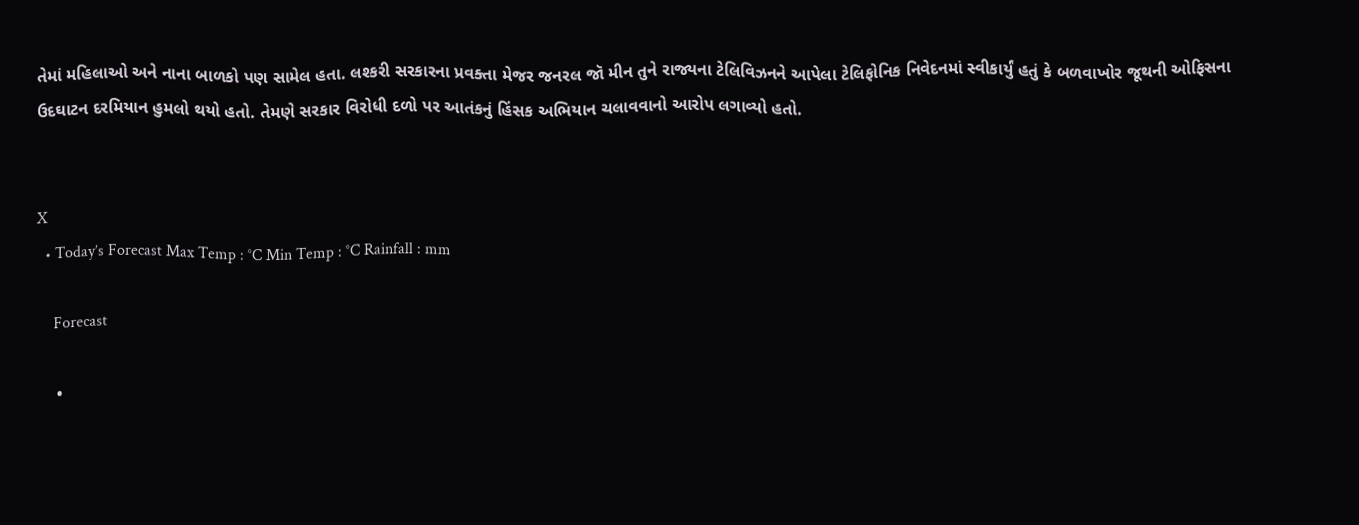તેમાં મહિલાઓ અને નાના બાળકો પણ સામેલ હતા. લશ્કરી સરકારના પ્રવક્તા મેજર જનરલ જૉ મીન તુને રાજ્યના ટેલિવિઝનને આપેલા ટેલિફોનિક નિવેદનમાં સ્વીકાર્યું હતું કે બળવાખોર જૂથની ઓફિસના ઉદઘાટન દરમિયાન હુમલો થયો હતો. તેમણે સરકાર વિરોધી દળો પર આતંકનું હિંસક અભિયાન ચલાવવાનો આરોપ લગાવ્યો હતો.


X
  • Today’s Forecast Max Temp : °C Min Temp : °C Rainfall : mm

    Forecast

    •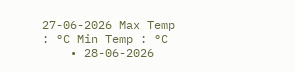27-06-2026 Max Temp : °C Min Temp : °C
    • 28-06-2026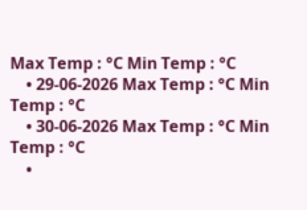Max Temp : °C Min Temp : °C
    • 29-06-2026 Max Temp : °C Min Temp : °C
    • 30-06-2026 Max Temp : °C Min Temp : °C
    •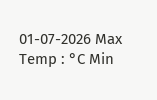01-07-2026 Max Temp : °C Min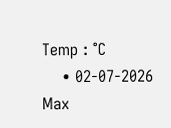Temp : °C
    • 02-07-2026 Max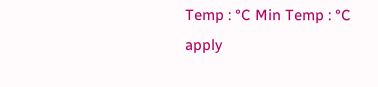Temp : °C Min Temp : °C
apply